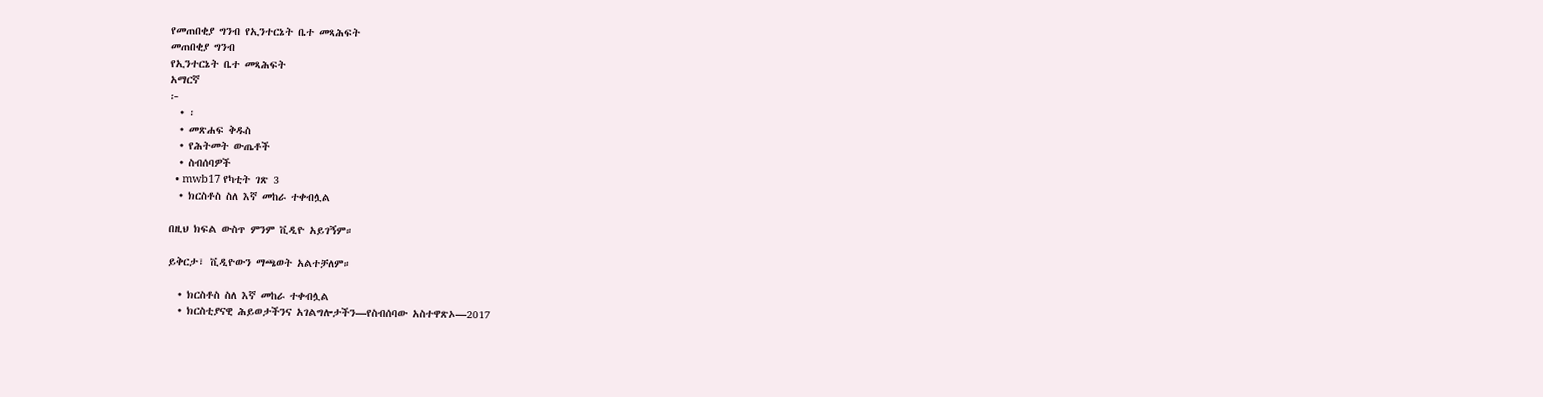የመጠበቂያ ግንብ የኢንተርኔት ቤተ መጻሕፍት
መጠበቂያ ግንብ
የኢንተርኔት ቤተ መጻሕፍት
አማርኛ
፦
  • ፡
  • መጽሐፍ ቅዱስ
  • የሕትመት ውጤቶች
  • ስብሰባዎች
  • mwb17 የካቲት ገጽ 3
  • ክርስቶስ ስለ እኛ መከራ ተቀብሏል

በዚህ ክፍል ውስጥ ምንም ቪዲዮ አይገኝም።

ይቅርታ፣ ቪዲዮውን ማጫወት አልተቻለም።

  • ክርስቶስ ስለ እኛ መከራ ተቀብሏል
  • ክርስቲያናዊ ሕይወታችንና አገልግሎታችን—የስብሰባው አስተዋጽኦ—2017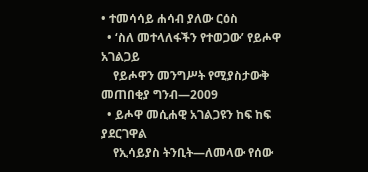• ተመሳሳይ ሐሳብ ያለው ርዕስ
  • ‘ስለ መተላለፋችን የተወጋው’ የይሖዋ አገልጋይ
    የይሖዋን መንግሥት የሚያስታውቅ መጠበቂያ ግንብ—2009
  • ይሖዋ መሲሐዊ አገልጋዩን ከፍ ከፍ ያደርገዋል
    የኢሳይያስ ትንቢት—ለመላው የሰው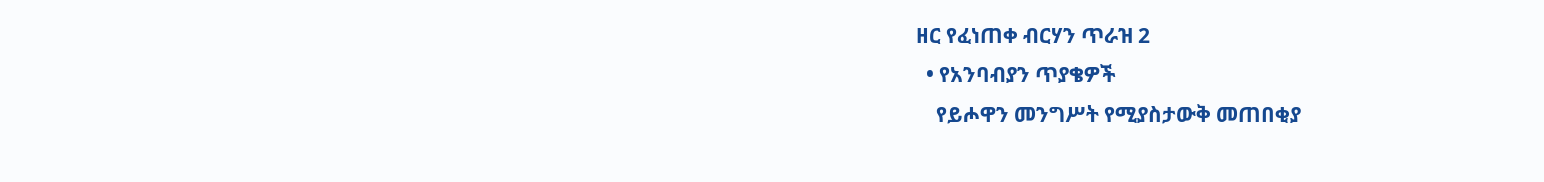ዘር የፈነጠቀ ብርሃን ጥራዝ 2
  • የአንባብያን ጥያቄዎች
    የይሖዋን መንግሥት የሚያስታውቅ መጠበቂያ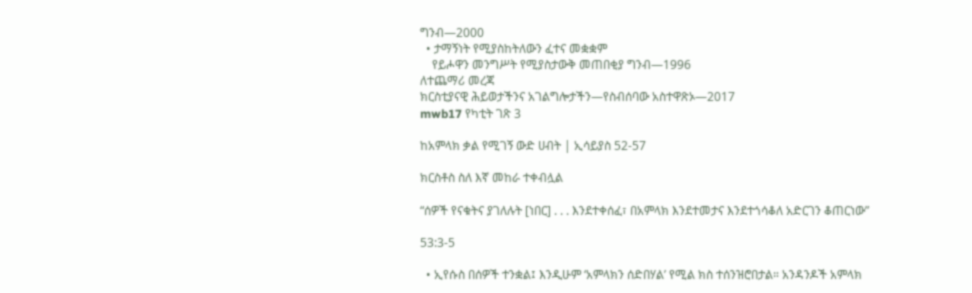ግንብ—2000
  • ታማኝነት የሚያስከትለውን ፈተና መቋቋም
    የይሖዋን መንግሥት የሚያስታውቅ መጠበቂያ ግንብ—1996
ለተጨማሪ መረጃ
ክርስቲያናዊ ሕይወታችንና አገልግሎታችን—የስብሰባው አስተዋጽኦ—2017
mwb17 የካቲት ገጽ 3

ከአምላክ ቃል የሚገኝ ውድ ሀብት | ኢሳይያስ 52-57

ክርስቶስ ስለ እኛ መከራ ተቀብሏል

“ሰዎች የናቁትና ያገለሉት [ነበር] . . . እንደተቀሰፈ፣ በአምላክ እንደተመታና እንደተጎሳቆለ አድርገን ቆጠርነው”

53:3-5

  • ኢየሱስ በሰዎች ተንቋል፤ እንዲሁም ‘አምላክን ሰድበሃል’ የሚል ክስ ተሰንዝሮበታል። አንዳንዶች አምላክ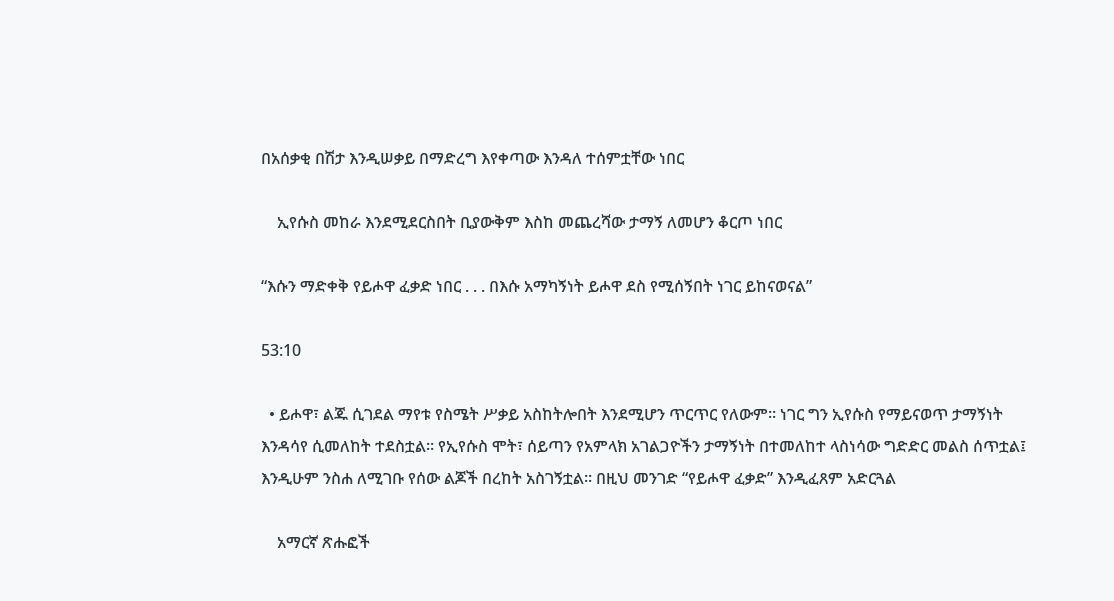በአሰቃቂ በሽታ እንዲሠቃይ በማድረግ እየቀጣው እንዳለ ተሰምቷቸው ነበር

    ኢየሱስ መከራ እንደሚደርስበት ቢያውቅም እስከ መጨረሻው ታማኝ ለመሆን ቆርጦ ነበር

“እሱን ማድቀቅ የይሖዋ ፈቃድ ነበር . . . በእሱ አማካኝነት ይሖዋ ደስ የሚሰኝበት ነገር ይከናወናል”

53:10

  • ይሖዋ፣ ልጁ ሲገደል ማየቱ የስሜት ሥቃይ አስከትሎበት እንደሚሆን ጥርጥር የለውም። ነገር ግን ኢየሱስ የማይናወጥ ታማኝነት እንዳሳየ ሲመለከት ተደስቷል። የኢየሱስ ሞት፣ ሰይጣን የአምላክ አገልጋዮችን ታማኝነት በተመለከተ ላስነሳው ግድድር መልስ ሰጥቷል፤ እንዲሁም ንስሐ ለሚገቡ የሰው ልጆች በረከት አስገኝቷል። በዚህ መንገድ “የይሖዋ ፈቃድ” እንዲፈጸም አድርጓል

    አማርኛ ጽሑፎች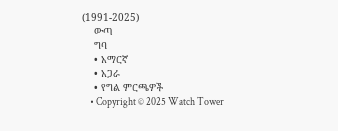(1991-2025)
    ውጣ
    ግባ
    • አማርኛ
    • አጋራ
    • የግል ምርጫዎች
    • Copyright © 2025 Watch Tower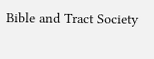Bible and Tract Society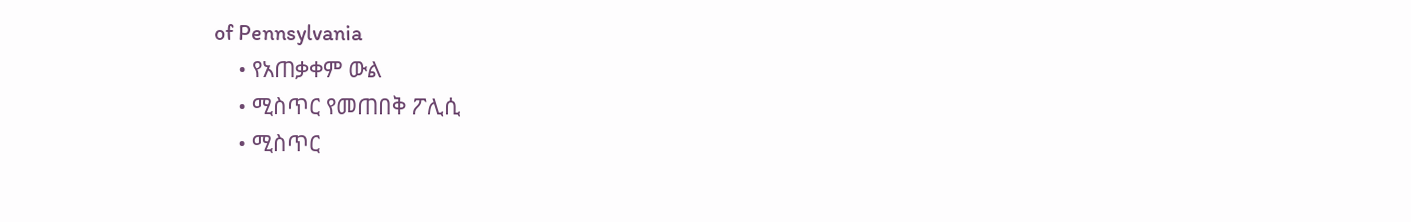of Pennsylvania
    • የአጠቃቀም ውል
    • ሚስጥር የመጠበቅ ፖሊሲ
    • ሚስጥር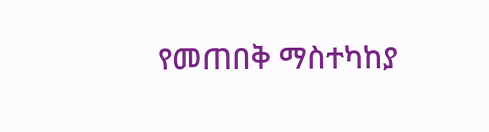የመጠበቅ ማስተካከያ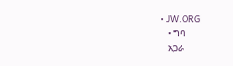• JW.ORG
    • ግባ
    አጋራ